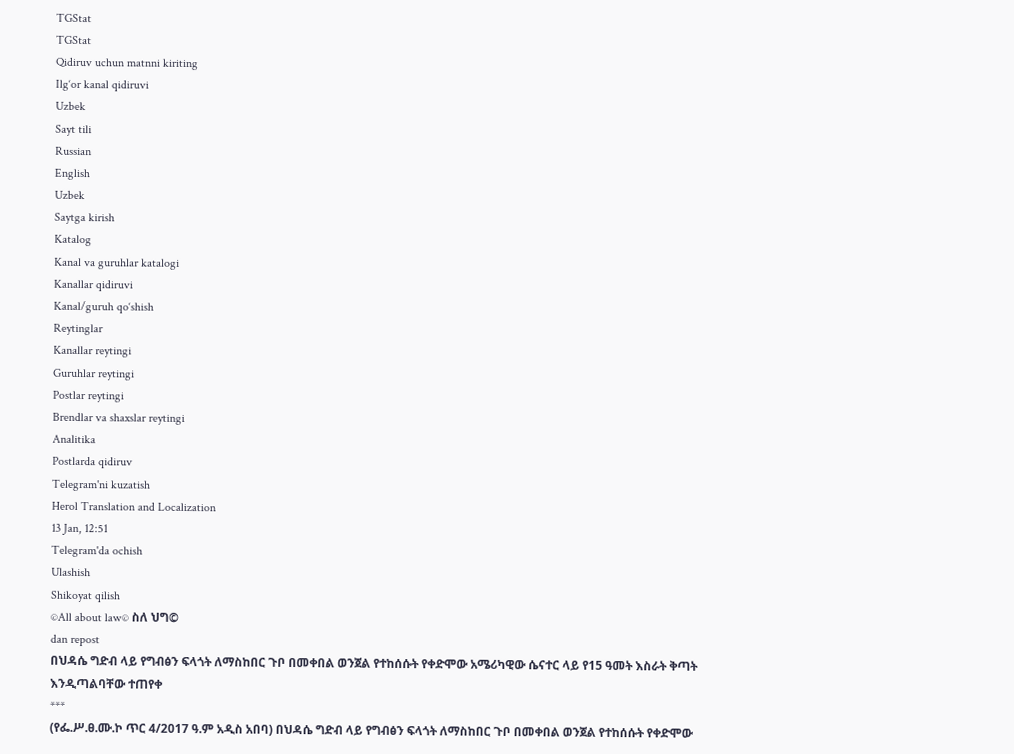TGStat
TGStat
Qidiruv uchun matnni kiriting
Ilg‘or kanal qidiruvi
Uzbek
Sayt tili
Russian
English
Uzbek
Saytga kirish
Katalog
Kanal va guruhlar katalogi
Kanallar qidiruvi
Kanal/guruh qo‘shish
Reytinglar
Kanallar reytingi
Guruhlar reytingi
Postlar reytingi
Brendlar va shaxslar reytingi
Analitika
Postlarda qidiruv
Telegram'ni kuzatish
Herol Translation and Localization
13 Jan, 12:51
Telegram'da ochish
Ulashish
Shikoyat qilish
©All about law© ስለ ህግ©
dan repost
በህዳሴ ግድብ ላይ የግብፅን ፍላጎት ለማስከበር ጉቦ በመቀበል ወንጀል የተከሰሱት የቀድሞው አሜሪካዊው ሴናተር ላይ የ15 ዓመት እስራት ቅጣት እንዲጣልባቸው ተጠየቀ
***
(የፌ.ሥ.ፀ.ሙ.ኮ ጥር 4/2017 ዓ.ም አዲስ አበባ) በህዳሴ ግድብ ላይ የግብፅን ፍላጎት ለማስከበር ጉቦ በመቀበል ወንጀል የተከሰሱት የቀድሞው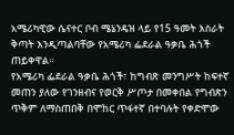አሜሪካዊው ሴናተር ቦብ ሜኔንዴዝ ላይ የ15 ዓመት እስራት ቅጣት እንዲጣልባቸው የአሜሪካ ፌደራል ዓቃቤ ሕጎች ጠይቀዋል።
የአሜሪካ ፌደራል ዓቃቤ ሕጎች፣ ከግብጽ መንግሥት ከፍተኛ መጠን ያለው የገንዘብና የወርቅ ሥጦታ በመቀበል የግብጽን ጥቅም ለማስጠበቅ በሞከር ጥፋተኛ በተባሉት የቀድሞው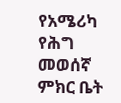የአሜሪካ የሕግ መወሰኛ ምክር ቤት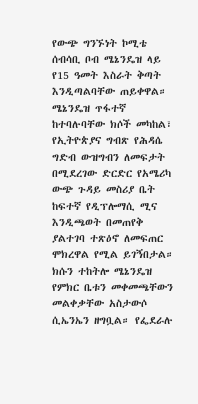የውጭ ግንኙነት ኮሚቴ ሰብሳቢ ቦብ ሜኔንዴዝ ላይ የ15 ዓመት እስራት ቅጣት እንዲጣልባቸው ጠይቀዋል።
ሜኔንዴዝ ጥፋተኛ ከተባሉባቸው ክሶች መካከል፣ የኢትዮጵያና ግብጽ የሕዳሴ ግድብ ውዝግብን ለመፍታት በሚደረገው ድርድር የአሜሪካ ውጭ ጉዳይ መስሪያ ቤት ከፍተኛ የዲፕሎማሲ ሚና እንዲጫወት በመጠየቅ ያልተገባ ተጽዕኖ ለመፍጠር ሞክረዋል የሚል ይገኝበታል።
ክሱን ተከትሎ ሜኔንዴዝ የምክር ቤቱን መቀመጫቸውን መልቀቃቸው አስታውሶ ሲኤንኤን ዘግቧል። የፌደራሉ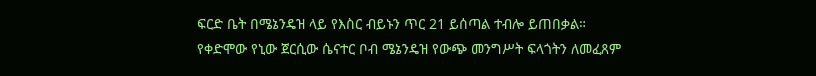ፍርድ ቤት በሜኔንዴዝ ላይ የእስር ብይኑን ጥር 21 ይሰጣል ተብሎ ይጠበቃል።
የቀድሞው የኒው ጀርሲው ሴናተር ቦብ ሜኔንዴዝ የውጭ መንግሥት ፍላጎትን ለመፈጸም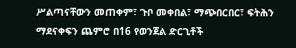ሥልጣናቸውን መጠቀም፣ ጉቦ መቀበል፣ ማጭበርበር፣ ፍትሕን ማደናቀፍን ጨምሮ በ16 የወንጀል ድርጊቶች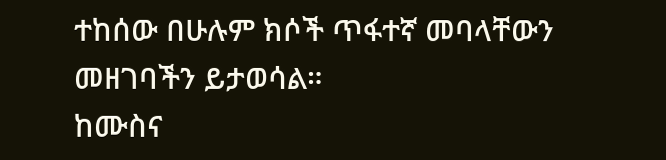ተከሰው በሁሉም ክሶች ጥፋተኛ መባላቸውን መዘገባችን ይታወሳል።
ከሙስና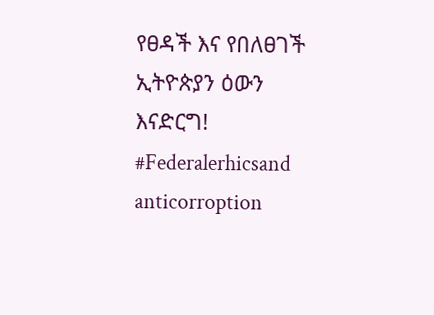የፀዳች እና የበለፀገች ኢትዮጵያን ዕውን እናድርግ!
#Federalerhicsand anticorroption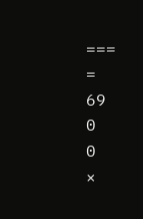===
=
69
0
0
×